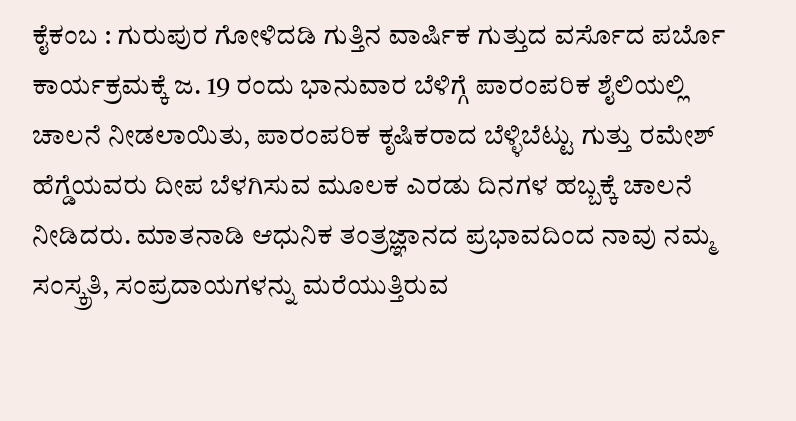ಕೈಕಂಬ : ಗುರುಪುರ ಗೋಳಿದಡಿ ಗುತ್ತಿನ ವಾರ್ಷಿಕ ಗುತ್ತುದ ವರ್ಸೊದ ಪರ್ಬೊ ಕಾರ್ಯಕ್ರಮಕ್ಕೆ ಜ. 19 ರಂದು ಭಾನುವಾರ ಬೆಳಿಗ್ಗೆ ಪಾರಂಪರಿಕ ಶೈಲಿಯಲ್ಲಿ ಚಾಲನೆ ನೀಡಲಾಯಿತು, ಪಾರಂಪರಿಕ ಕೃಷಿಕರಾದ ಬೆಳ್ಳಿಬೆಟ್ಟು ಗುತ್ತು ರಮೇಶ್ ಹೆಗ್ಡೆಯವರು ದೀಪ ಬೆಳಗಿಸುವ ಮೂಲಕ ಎರಡು ದಿನಗಳ ಹಬ್ಬಕ್ಕೆ ಚಾಲನೆ ನೀಡಿದರು. ಮಾತನಾಡಿ ಆಧುನಿಕ ತಂತ್ರಜ್ಞಾನದ ಪ್ರಭಾವದಿಂದ ನಾವು ನಮ್ಮ ಸಂಸ್ಕ್ರತಿ, ಸಂಪ್ರದಾಯಗಳನ್ನು ಮರೆಯುತ್ತಿರುವ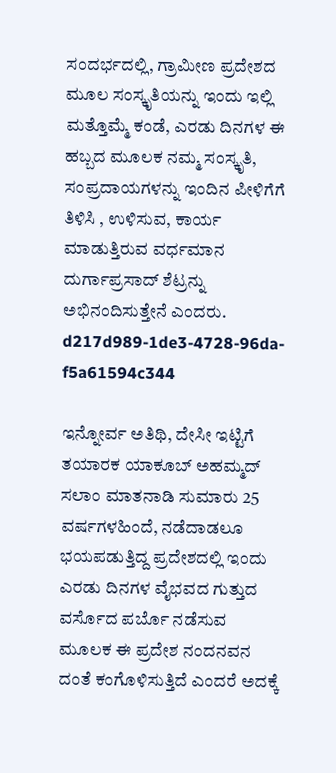ಸಂದರ್ಭದಲ್ಲಿ, ಗ್ರಾಮೀಣ ಪ್ರದೇಶದ ಮೂಲ ಸಂಸ್ಕೃತಿಯನ್ನು ಇಂದು ಇಲ್ಲಿ ಮತ್ತೊಮ್ಮೆ ಕಂಡೆ, ಎರಡು ದಿನಗಳ ಈ ಹಬ್ಬದ ಮೂಲಕ ನಮ್ಮ ಸಂಸ್ಕೃತಿ, ಸಂಪ್ರದಾಯಗಳನ್ನು ಇಂದಿನ ಪೀಳಿಗೆಗೆ ತಿಳಿಸಿ , ಉಳಿಸುವ, ಕಾರ್ಯ ಮಾಡುತ್ತಿರುವ ವರ್ಧಮಾನ ದುರ್ಗಾಪ್ರಸಾದ್ ಶೆಟ್ರನ್ನು ಅಭಿನಂದಿಸುತ್ತೇನೆ ಎಂದರು. d217d989-1de3-4728-96da-f5a61594c344

ಇನ್ನೋರ್ವ ಅತಿಥಿ, ದೇಸೀ ಇಟ್ಟಿಗೆ ತಯಾರಕ ಯಾಕೂಬ್ ಅಹಮ್ಮದ್ ಸಲಾಂ ಮಾತನಾಡಿ ಸುಮಾರು 25 ವರ್ಷಗಳಹಿಂದೆ, ನಡೆದಾಡಲೂ ಭಯಪಡುತ್ತಿದ್ದ ಪ್ರದೇಶದಲ್ಲಿ ಇಂದು ಎರಡು ದಿನಗಳ ವೈಭವದ ಗುತ್ತುದ ವರ್ಸೊದ ಪರ್ಬೊ ನಡೆಸುವ ಮೂಲಕ ಈ ಪ್ರದೇಶ ನಂದನವನ ದಂತೆ ಕಂಗೊಳಿಸುತ್ತಿದೆ ಎಂದರೆ ಅದಕ್ಕೆ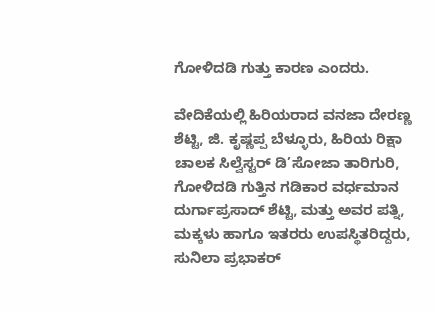ಗೋಳಿದಡಿ ಗುತ್ತು ಕಾರಣ ಎಂದರು.

ವೇದಿಕೆಯಲ್ಲಿ ಹಿರಿಯರಾದ ವನಜಾ ದೇರಣ್ಣ ಶೆಟ್ಟಿ, ಜಿ. ಕೃಷ್ಣಪ್ಪ ಬೆಳ್ಳೂರು, ಹಿರಿಯ ರಿಕ್ಷಾ ಚಾಲಕ ಸಿಲ್ವೆಸ್ಟರ್ ಡಿ’ಸೋಜಾ ತಾರಿಗುರಿ, ಗೋಳಿದಡಿ ಗುತ್ತಿನ ಗಡಿಕಾರ ವರ್ಧಮಾನ ದುರ್ಗಾಪ್ರಸಾದ್ ಶೆಟ್ಟಿ, ಮತ್ತು ಅವರ ಪತ್ನಿ, ಮಕ್ಕಳು ಹಾಗೂ ಇತರರು ಉಪಸ್ಥಿತರಿದ್ದರು, ಸುನಿಲಾ ಪ್ರಭಾಕರ್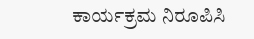ಕಾರ್ಯಕ್ರಮ ನಿರೂಪಿಸಿ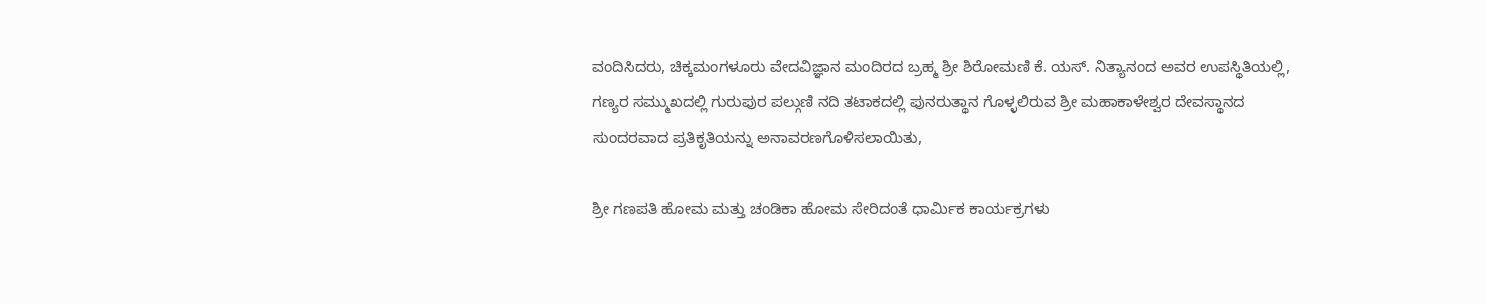ವಂದಿಸಿದರು, ಚಿಕ್ಕಮಂಗಳೂರು ವೇದವಿಜ್ಞಾನ ಮಂದಿರದ ಬ್ರಹ್ಮ ಶ್ರೀ ಶಿರೋಮಣಿ ಕೆ. ಯಸ್. ನಿತ್ಯಾನಂದ ಅವರ ಉಪಸ್ಥಿತಿಯಲ್ಲಿ, ಗಣ್ಯರ ಸಮ್ಮುಖದಲ್ಲಿ ಗುರುಪುರ ಪಲ್ಗುಣಿ ನದಿ ತಟಾಕದಲ್ಲಿ ಪುನರುತ್ಥಾನ ಗೊಳ್ಳಲಿರುವ ಶ್ರೀ ಮಹಾಕಾಳೇಶ್ವರ ದೇವಸ್ಥಾನದ ಸುಂದರವಾದ ಪ್ರತಿಕೃತಿಯನ್ನು ಅನಾವರಣಗೊಳಿಸಲಾಯಿತು,

ಶ್ರೀ ಗಣಪತಿ ಹೋಮ ಮತ್ತು ಚಂಡಿಕಾ ಹೋಮ ಸೇರಿದಂತೆ ಧಾರ್ಮಿಕ ಕಾರ್ಯಕ್ರಗಳು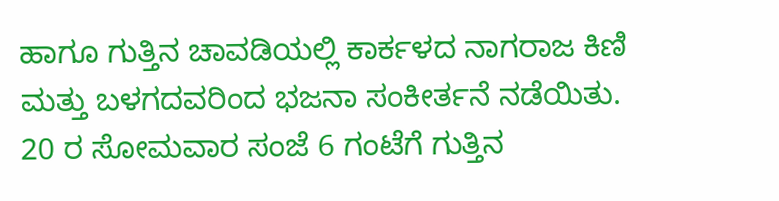ಹಾಗೂ ಗುತ್ತಿನ ಚಾವಡಿಯಲ್ಲಿ ಕಾರ್ಕಳದ ನಾಗರಾಜ ಕಿಣಿ ಮತ್ತು ಬಳಗದವರಿಂದ ಭಜನಾ ಸಂಕೀರ್ತನೆ ನಡೆಯಿತು.
20 ರ ಸೋಮವಾರ ಸಂಜೆ 6 ಗಂಟೆಗೆ ಗುತ್ತಿನ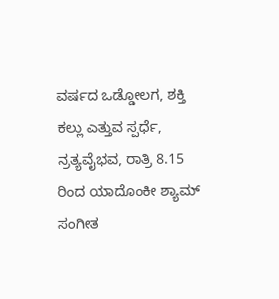ವರ್ಷದ ಒಡ್ಡೋಲಗ, ಶಕ್ತಿ ಕಲ್ಲು ಎತ್ತುವ ಸ್ಪರ್ಧೆ, ನ್ರತ್ಯವೈಭವ, ರಾತ್ರಿ 8.15 ರಿಂದ ಯಾದೊಂಕೀ ಶ್ಯಾಮ್ ಸಂಗೀತ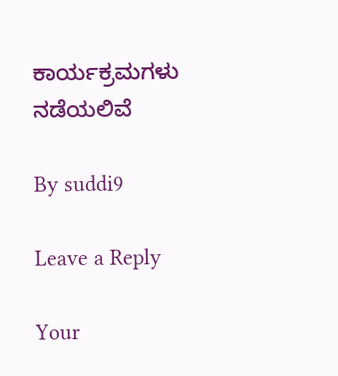ಕಾರ್ಯಕ್ರಮಗಳು ನಡೆಯಲಿವೆ

By suddi9

Leave a Reply

Your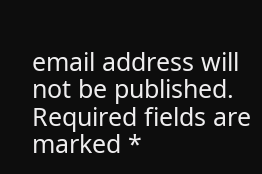email address will not be published. Required fields are marked *